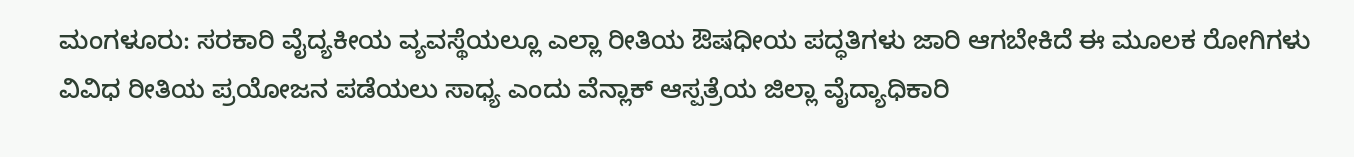ಮಂಗಳೂರು: ಸರಕಾರಿ ವೈದ್ಯಕೀಯ ವ್ಯವಸ್ಥೆಯಲ್ಲೂ ಎಲ್ಲಾ ರೀತಿಯ ಔಷಧೀಯ ಪದ್ಧತಿಗಳು ಜಾರಿ ಆಗಬೇಕಿದೆ ಈ ಮೂಲಕ ರೋಗಿಗಳು ವಿವಿಧ ರೀತಿಯ ಪ್ರಯೋಜನ ಪಡೆಯಲು ಸಾಧ್ಯ ಎಂದು ವೆನ್ಲಾಕ್ ಆಸ್ಪತ್ರೆಯ ಜಿಲ್ಲಾ ವೈದ್ಯಾಧಿಕಾರಿ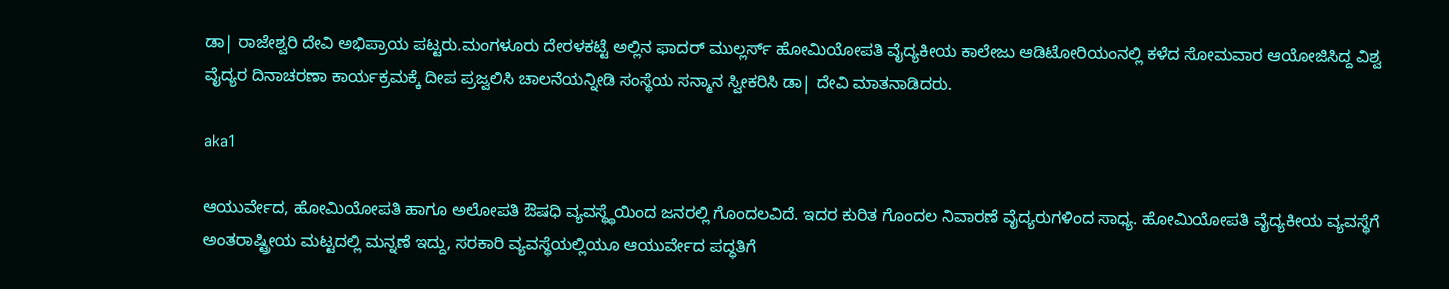ಡಾ| ರಾಜೇಶ್ವರಿ ದೇವಿ ಅಭಿಪ್ರಾಯ ಪಟ್ಟರು.ಮಂಗಳೂರು ದೇರಳಕಟ್ಟೆ ಅಲ್ಲಿನ ಫಾದರ್ ಮುಲ್ಲರ್ಸ್ ಹೋಮಿಯೋಪತಿ ವೈದ್ಯಕೀಯ ಕಾಲೇಜು ಆಡಿಟೋರಿಯಂನಲ್ಲಿ ಕಳೆದ ಸೋಮವಾರ ಆಯೋಜಿಸಿದ್ದ ವಿಶ್ವ ವೈದ್ಯರ ದಿನಾಚರಣಾ ಕಾರ್ಯಕ್ರಮಕ್ಕೆ ದೀಪ ಪ್ರಜ್ವಲಿಸಿ ಚಾಲನೆಯನ್ನೀಡಿ ಸಂಸ್ಥೆಯ ಸನ್ಮಾನ ಸ್ವೀಕರಿಸಿ ಡಾ| ದೇವಿ ಮಾತನಾಡಿದರು.

aka1

ಆಯುರ್ವೇದ, ಹೋಮಿಯೋಪತಿ ಹಾಗೂ ಅಲೋಪತಿ ಔಷಧಿ ವ್ಯವಸ್ಥ್ಥೆಯಿಂದ ಜನರಲ್ಲಿ ಗೊಂದಲವಿದೆ. ಇದರ ಕುರಿತ ಗೊಂದಲ ನಿವಾರಣೆ ವೈದ್ಯರುಗಳಿಂದ ಸಾಧ್ಯ. ಹೋಮಿಯೋಪತಿ ವೈದ್ಯಕೀಯ ವ್ಯವಸ್ಥೆಗೆ ಅಂತರಾಷ್ಟ್ರೀಯ ಮಟ್ಟದಲ್ಲಿ ಮನ್ನಣೆ ಇದ್ದು, ಸರಕಾರಿ ವ್ಯವಸ್ಥೆಯಲ್ಲಿಯೂ ಆಯುರ್ವೇದ ಪದ್ಧತಿಗೆ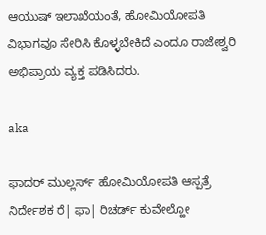ಆಯುಷ್ ಇಲಾಖೆಯಂತೆ, ಹೋಮಿಯೋಪತಿ ವಿಭಾಗವೂ ಸೇರಿಸಿ ಕೊಳ್ಳಬೇಕಿದೆ ಎಂದೂ ರಾಜೇಶ್ವರಿ ಅಭಿಪ್ರಾಯ ವ್ಯಕ್ತ ಪಡಿಸಿದರು.

aka

ಫಾದರ್ ಮುಲ್ಲರ್ಸ್ ಹೋಮಿಯೋಪತಿ ಆಸ್ಪತ್ರೆ ನಿರ್ದೇಶಕ ರೆ| ಫಾ| ರಿಚರ್ಡ್ ಕುವೇಲ್ಹೋ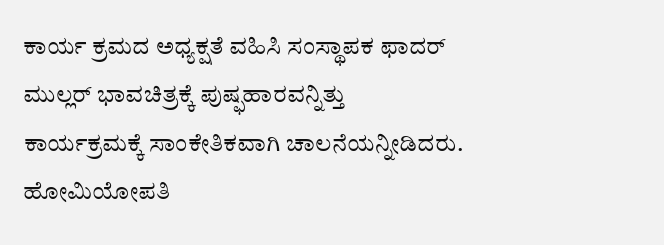ಕಾರ್ಯ ಕ್ರಮದ ಅಧ್ಯಕ್ಷತೆ ವಹಿಸಿ ಸಂಸ್ಥಾಪಕ ಫಾದರ್ ಮುಲ್ಲರ್ ಭಾವಚಿತ್ರಕ್ಕೆ ಪುಷ್ಫಹಾರವನ್ನಿತ್ತು ಕಾರ್ಯಕ್ರಮಕ್ಕೆ ಸಾಂಕೇತಿಕವಾಗಿ ಚಾಲನೆಯನ್ನೀಡಿದರು. ಹೋಮಿಯೋಪತಿ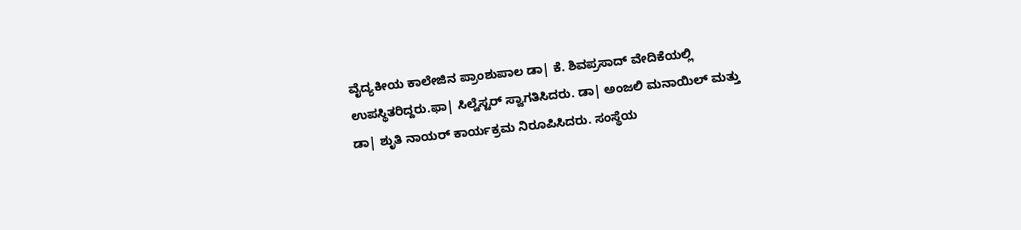ವೈದ್ಯಕೀಯ ಕಾಲೇಜಿನ ಪ್ರಾಂಶುಪಾಲ ಡಾ| ಕೆ. ಶಿವಪ್ರಸಾದ್ ವೇದಿಕೆಯಲ್ಲಿ ಉಪಸ್ಥಿತರಿದ್ದರು.ಫಾ| ಸಿಲ್ವೆಸ್ಟರ್ ಸ್ವಾಗತಿಸಿದರು. ಡಾ| ಅಂಜಲಿ ಮನಾಯಿಲ್ ಮತ್ತು ಡಾ| ಶುೃತಿ ನಾಯರ್ ಕಾರ್ಯಕ್ರಮ ನಿರೂಪಿಸಿದರು. ಸಂಸ್ಥೆಯ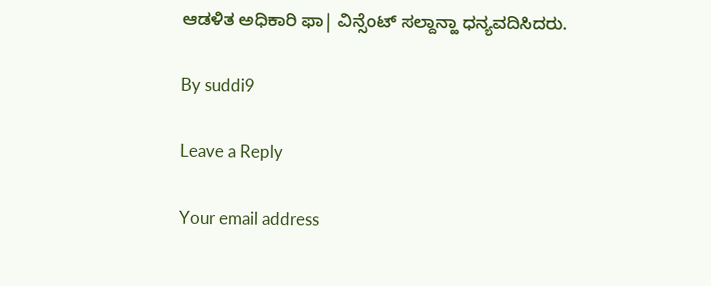ಆಡಳಿತ ಅಧಿಕಾರಿ ಫಾ| ವಿನ್ಸೆಂಟ್ ಸಲ್ದಾನ್ಹಾ ಧನ್ಯವದಿಸಿದರು.

By suddi9

Leave a Reply

Your email address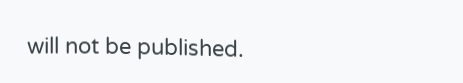will not be published.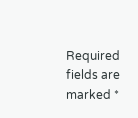Required fields are marked *